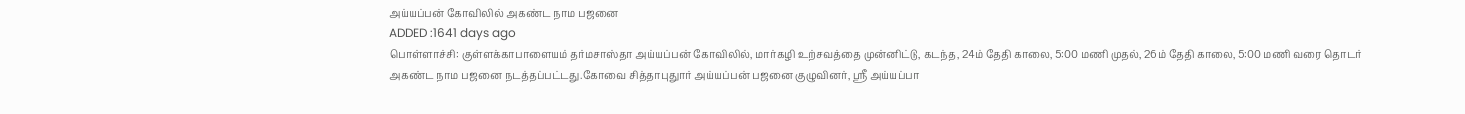அய்யப்பன் கோவிலில் அகண்ட நாம பஜனை
ADDED :1641 days ago
பொள்ளாச்சி: குள்ளக்காபாளையம் தர்மசாஸ்தா அய்யப்பன் கோவிலில், மார்கழி உற்சவத்தை முன்னிட்டு, கடந்த, 24ம் தேதி காலை, 5:00 மணி முதல், 26ம் தேதி காலை, 5:00 மணி வரை தொடர் அகண்ட நாம பஜனை நடத்தப்பட்டது.கோவை சித்தாபுதுார் அய்யப்பன் பஜனை குழுவினர், ஸ்ரீ அய்யப்பா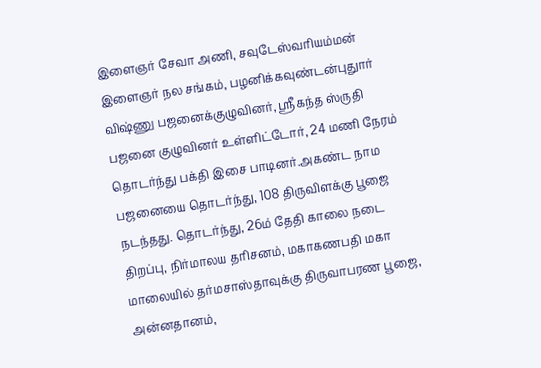இளைஞர் சேவா அணி, சவுடேஸ்வரியம்மன் இளைஞர் நல சங்கம், பழனிக்கவுண்டன்புதுார் விஷ்ணு பஜனைக்குழுவினர், ஸ்ரீகந்த ஸ்ருதி பஜனை குழுவினர் உள்ளிட்டோர், 24 மணி நேரம் தொடர்ந்து பக்தி இசை பாடினர்.அகண்ட நாம பஜனையை தொடர்ந்து, 108 திருவிளக்கு பூஜை நடந்தது. தொடர்ந்து, 26ம் தேதி காலை நடை திறப்பு, நிர்மாலய தரிசனம், மகாகணபதி மகா மாலையில் தர்மசாஸ்தாவுக்கு திருவாபரண பூஜை, அன்னதானம்,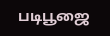படிபூஜை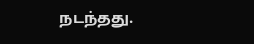நடந்தது.